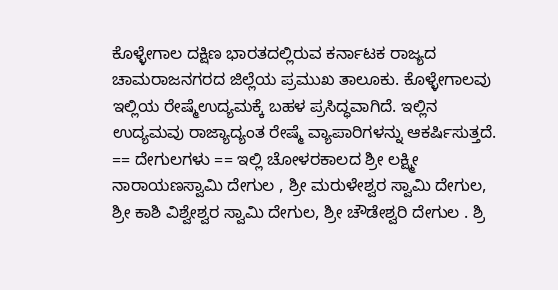ಕೊಳ್ಳೇಗಾಲ ದಕ್ಷಿಣ ಭಾರತದಲ್ಲಿರುವ ಕರ್ನಾಟಕ ರಾಜ್ಯದ ಚಾಮರಾಜನಗರದ ಜಿಲ್ಲೆಯ ಪ್ರಮುಖ ತಾಲೂಕು. ಕೊಳ್ಳೇಗಾಲವು ಇಲ್ಲಿಯ ರೇಷ್ಮೆಉದ್ಯಮಕ್ಕೆ ಬಹಳ ಪ್ರಸಿದ್ಧವಾಗಿದೆ. ಇಲ್ಲಿನ ಉದ್ಯಮವು ರಾಜ್ಯಾದ್ಯಂತ ರೇಷ್ಮೆ ವ್ಯಾಪಾರಿಗಳನ್ನು ಆಕರ್ಷಿಸುತ್ತದೆ. == ದೇಗುಲಗಳು == ಇಲ್ಲಿ ಚೋಳರಕಾಲದ ಶ್ರೀ ಲಕ್ಷ್ಮೀ ನಾರಾಯಣಸ್ವಾಮಿ ದೇಗುಲ , ಶ್ರೀ ಮರುಳೇಶ್ವರ ಸ್ವಾಮಿ ದೇಗುಲ, ಶ್ರೀ ಕಾಶಿ ವಿಶ್ವೇಶ್ವರ ಸ್ವಾಮಿ ದೇಗುಲ, ಶ್ರೀ ಚೌಡೇಶ್ವರಿ ದೇಗುಲ . ಶ್ರಿ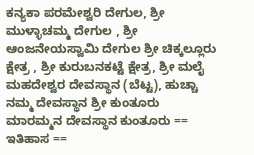ಕನ್ಯಕಾ ಪರಮೇಶ್ವರಿ ದೇಗುಲ, ಶ್ರೀ ಮುಳ್ಳಾಚಮ್ಮ ದೇಗುಲ , ಶ್ರೀ ಆಂಜನೇಯಸ್ವಾಮಿ ದೇಗುಲ ಶ್ರೀ ಚಿಕ್ಕಲ್ಲೂರು ಕ್ಷೇತ್ರ , ಶ್ರೀ ಕುರುಬನಕಟ್ಟೆ ಕ್ಷೇತ್ರ, ಶ್ರೀ ಮಲೈ ಮಹದೇಶ್ವರ ದೇವಸ್ಥಾನ (ಬೆಟ್ಟ), ಹುಚ್ಚಾ ನಮ್ಮ ದೇವಸ್ಥಾನ ಶ್ರೀ ಕುಂತೂರು ಮಾರಮ್ಮನ ದೇವಸ್ಥಾನ ಕುಂತೂರು == ಇತಿಹಾಸ ==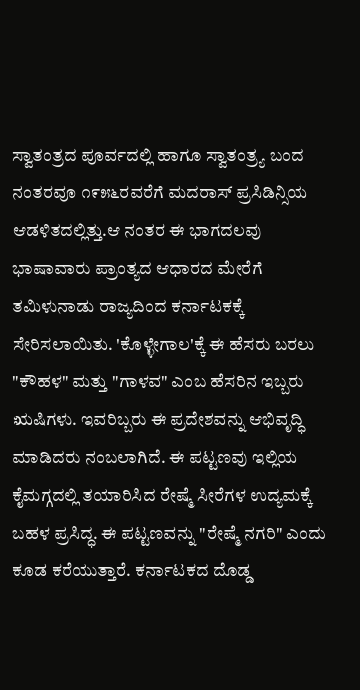ಸ್ವಾತಂತ್ರದ ಪೂರ್ವದಲ್ಲಿ ಹಾಗೂ ಸ್ವಾತಂತ್ರ್ಯ ಬಂದ ನಂತರವೂ ೧೯೫೬ರವರೆಗೆ ಮದರಾಸ್ ಪ್ರಸಿಡಿನ್ಸಿಯ ಆಡಳಿತದಲ್ಲಿತ್ತು.ಆ ನಂತರ ಈ ಭಾಗದಲವು ಭಾಷಾವಾರು ಪ್ರಾಂತ್ಯದ ಆಧಾರದ ಮೇರೆಗೆ ತಮಿಳುನಾಡು ರಾಜ್ಯದಿಂದ ಕರ್ನಾಟಕಕ್ಕೆ ಸೇರಿಸಲಾಯಿತು. 'ಕೊಳ್ಳೇಗಾಲ'ಕ್ಕೆ ಈ ಹೆಸರು ಬರಲು "ಕೌಹಳ" ಮತ್ತು "ಗಾಳವ" ಎಂಬ ಹೆಸರಿನ ಇಬ್ಬರು ಋಷಿಗಳು. ಇವರಿಬ್ಬರು ಈ ಪ್ರದೇಶವನ್ನು ಆಭಿವೃದ್ಧಿ ಮಾಡಿದರು ನಂಬಲಾಗಿದೆ. ಈ ಪಟ್ಟಣವು ಇಲ್ಲಿಯ ಕೈಮಗ್ಗದಲ್ಲಿ ತಯಾರಿಸಿದ ರೇಷ್ಮೆ ಸೀರೆಗಳ ಉದ್ಯಮಕ್ಕೆ ಬಹಳ ಪ್ರಸಿದ್ಧ. ಈ ಪಟ್ಟಣವನ್ನು "ರೇಷ್ಮೆ ನಗರಿ" ಎಂದು ಕೂಡ ಕರೆಯುತ್ತಾರೆ. ಕರ್ನಾಟಕದ ದೊಡ್ಡ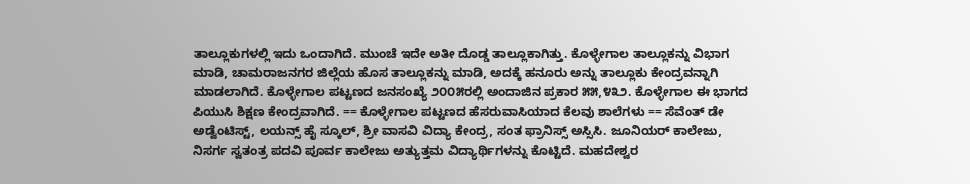ತಾಲ್ಲೂಕುಗಳಲ್ಲಿ ಇದು ಒಂದಾಗಿದೆ. ಮುಂಚೆ ಇದೇ ಅತೀ ದೊಡ್ಡ ತಾಲ್ಲೂಕಾಗಿತ್ತು. ಕೊಳ್ಳೇಗಾಲ ತಾಲ್ಲೂಕನ್ನು ವಿಭಾಗ ಮಾಡಿ, ಚಾಮರಾಜನಗರ ಜಿಲ್ಲೆಯ ಹೊಸ ತಾಲ್ಲೂಕನ್ನು ಮಾಡಿ, ಅದಕ್ಕೆ ಹನೂರು ಅನ್ನು ತಾಲ್ಲೂಕು ಕೇಂದ್ರವನ್ನಾಗಿ ಮಾಡಲಾಗಿದೆ. ಕೊಳ್ಳೇಗಾಲ ಪಟ್ಟಣದ ಜನಸಂಖ್ಯೆ ೨೦೦೫ರಲ್ಲಿ ಅಂದಾಜಿನ ಪ್ರಕಾರ ೫೫,೪೩೨. ಕೊಳ್ಳೇಗಾಲ ಈ ಭಾಗದ ಪಿಯುಸಿ ಶಿಕ್ಷಣ ಕೇಂದ್ರವಾಗಿದೆ. == ಕೊಳ್ಳೇಗಾಲ ಪಟ್ಟಣದ ಹೆಸರುವಾಸಿಯಾದ ಕೆಲವು ಶಾಲೆಗಳು == ಸೆವೆಂತ್ ಡೇ ಅಡ್ವೆಂಟಿಸ್ಟ್, ಲಯನ್ಸ್ ಹೈ ಸ್ಕೂಲ್, ಶ್ರೀ ವಾಸವಿ ವಿದ್ಯಾ ಕೇಂದ್ರ, ಸಂತ ಫ್ರಾನಿಸ್ಸ್ ಅಸ್ಸಿಸಿ. ಜೂನಿಯರ್ ಕಾಲೇಜು, ನಿಸರ್ಗ ಸ್ವತಂತ್ರ ಪದವಿ ಪೂರ್ವ ಕಾಲೇಜು ಅತ್ಯುತ್ತಮ ವಿದ್ಯಾರ್ಥಿಗಳನ್ನು ಕೊಟ್ಟಿದೆ. ಮಹದೇಶ್ವರ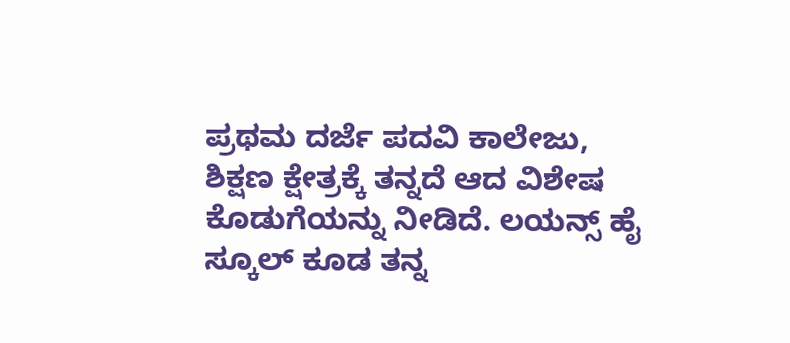ಪ್ರಥಮ ದರ್ಜೆ ಪದವಿ ಕಾಲೇಜು, ಶಿಕ್ಷಣ ಕ್ಷೇತ್ರಕ್ಕೆ ತನ್ನದೆ ಆದ ವಿಶೇಷ ಕೊಡುಗೆಯನ್ನು ನೀಡಿದೆ. ಲಯನ್ಸ್ ಹೈ ಸ್ಕೂಲ್ ಕೂಡ ತನ್ನ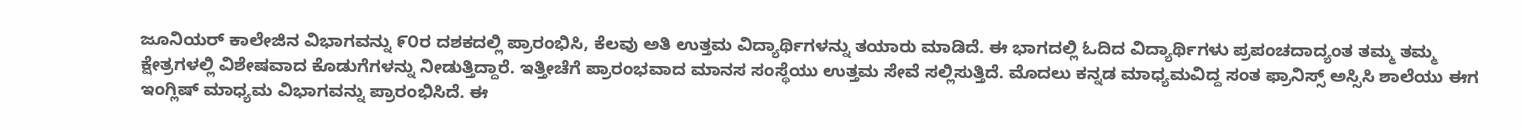ಜೂನಿಯರ್ ಕಾಲೇಜಿನ ವಿಭಾಗವನ್ನು ೯೦ರ ದಶಕದಲ್ಲಿ ಪ್ರಾರಂಭಿಸಿ, ಕೆಲವು ಅತಿ ಉತ್ತಮ ವಿದ್ಯಾರ್ಥಿಗಳನ್ನು ತಯಾರು ಮಾಡಿದೆ. ಈ ಭಾಗದಲ್ಲಿ ಓದಿದ ವಿದ್ಯಾರ್ಥಿಗಳು ಪ್ರಪಂಚದಾದ್ಯಂತ ತಮ್ಮ ತಮ್ಮ ಕ್ಷೇತ್ರಗಳಲ್ಲಿ ವಿಶೇಷವಾದ ಕೊಡುಗೆಗಳನ್ನು ನೀಡುತ್ತಿದ್ದಾರೆ. ಇತ್ತೀಚೆಗೆ ಪ್ರಾರಂಭವಾದ ಮಾನಸ ಸಂಸ್ಥೆಯು ಉತ್ತಮ ಸೇವೆ ಸಲ್ಲಿಸುತ್ತಿದೆ. ಮೊದಲು ಕನ್ನಡ ಮಾಧ್ಯಮವಿದ್ದ ಸಂತ ಫ್ರಾನಿಸ್ಸ್ ಅಸ್ಸಿಸಿ ಶಾಲೆಯು ಈಗ ಇಂಗ್ಲಿಷ್ ಮಾಧ್ಯಮ ವಿಭಾಗವನ್ನು ಪ್ರಾರಂಭಿಸಿದೆ. ಈ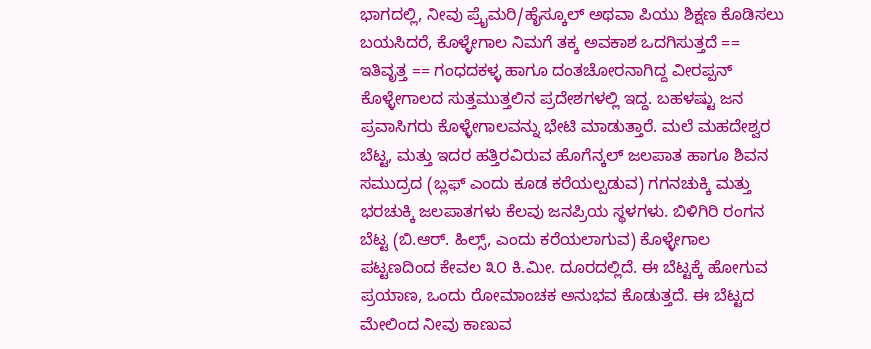ಭಾಗದಲ್ಲಿ, ನೀವು ಪ್ರೈಮರಿ/ಹೈಸ್ಕೂಲ್ ಅಥವಾ ಪಿಯು ಶಿಕ್ಷಣ ಕೊಡಿಸಲು ಬಯಸಿದರೆ, ಕೊಳ್ಳೇಗಾಲ ನಿಮಗೆ ತಕ್ಕ ಅವಕಾಶ ಒದಗಿಸುತ್ತದೆ == ಇತಿವೃತ್ತ == ಗಂಧದಕಳ್ಳ ಹಾಗೂ ದಂತಚೋರನಾಗಿದ್ದ ವೀರಪ್ಪನ್ ಕೊಳ್ಳೇಗಾಲದ ಸುತ್ತಮುತ್ತಲಿನ ಪ್ರದೇಶಗಳಲ್ಲಿ ಇದ್ದ. ಬಹಳಷ್ಟು ಜನ ಪ್ರವಾಸಿಗರು ಕೊಳ್ಳೇಗಾಲವನ್ನು ಭೇಟಿ ಮಾಡುತ್ತಾರೆ. ಮಲೆ ಮಹದೇಶ್ವರ ಬೆಟ್ಟ, ಮತ್ತು ಇದರ ಹತ್ತಿರವಿರುವ ಹೊಗೆನ್ಕಲ್‌ ಜಲಪಾತ ಹಾಗೂ ಶಿವನ ಸಮುದ್ರದ (ಬ್ಲಫ್ ಎಂದು ಕೂಡ ಕರೆಯಲ್ಪಡುವ) ಗಗನಚುಕ್ಕಿ ಮತ್ತು ಭರಚುಕ್ಕಿ ಜಲಪಾತಗಳು ಕೆಲವು ಜನಪ್ರಿಯ ಸ್ಥಳಗಳು. ಬಿಳಿಗಿರಿ ರಂಗನ ಬೆಟ್ಟ (ಬಿ.ಆರ್. ಹಿಲ್ಸ್, ಎಂದು ಕರೆಯಲಾಗುವ) ಕೊಳ್ಳೇಗಾಲ ಪಟ್ಟಣದಿಂದ ಕೇವಲ ೩೦ ಕಿ.ಮೀ. ದೂರದಲ್ಲಿದೆ. ಈ ಬೆಟ್ಟಕ್ಕೆ ಹೋಗುವ ಪ್ರಯಾಣ, ಒಂದು ರೋಮಾಂಚಕ ಅನುಭವ ಕೊಡುತ್ತದೆ. ಈ ಬೆಟ್ಟದ ಮೇಲಿಂದ ನೀವು ಕಾಣುವ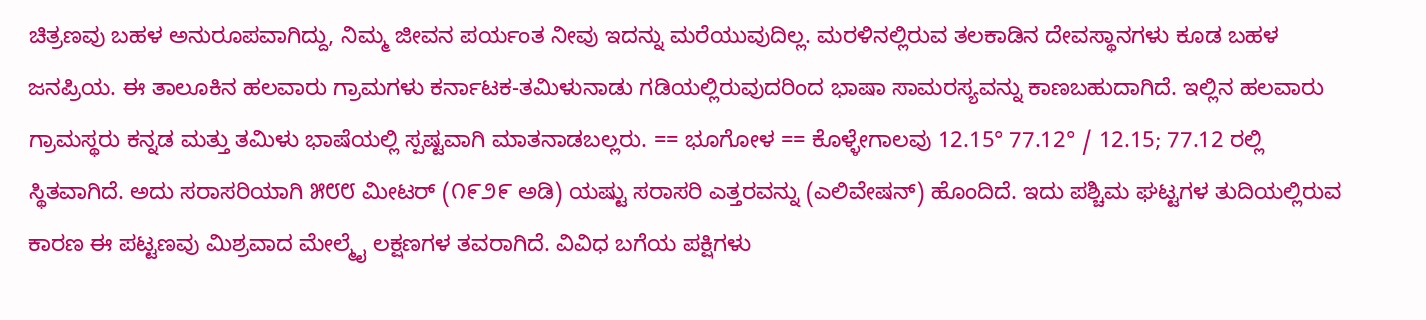ಚಿತ್ರಣವು ಬಹಳ ಅನುರೂಪವಾಗಿದ್ದು, ನಿಮ್ಮ ಜೀವನ ಪರ್ಯಂತ ನೀವು ಇದನ್ನು ಮರೆಯುವುದಿಲ್ಲ. ಮರಳಿನಲ್ಲಿರುವ ತಲಕಾಡಿನ ದೇವಸ್ಥಾನಗಳು ಕೂಡ ಬಹಳ ಜನಪ್ರಿಯ. ಈ ತಾಲೂಕಿನ ಹಲವಾರು ಗ್ರಾಮಗಳು ಕರ್ನಾಟಕ-ತಮಿಳುನಾಡು ಗಡಿಯಲ್ಲಿರುವುದರಿಂದ ಭಾಷಾ ಸಾಮರಸ್ಯವನ್ನು ಕಾಣಬಹುದಾಗಿದೆ. ಇಲ್ಲಿನ ಹಲವಾರು ಗ್ರಾಮಸ್ಥರು ಕನ್ನಡ ಮತ್ತು ತಮಿಳು ಭಾಷೆಯಲ್ಲಿ ಸ್ಪಷ್ಟವಾಗಿ ಮಾತನಾಡಬಲ್ಲರು. == ಭೂಗೋಳ == ಕೊಳ್ಳೇಗಾಲವು 12.15° 77.12° / 12.15; 77.12 ರಲ್ಲಿ ಸ್ಥಿತವಾಗಿದೆ. ಅದು ಸರಾಸರಿಯಾಗಿ ೫೮೮ ಮೀಟರ್ (೧೯೨೯ ಅಡಿ) ಯಷ್ಟು ಸರಾಸರಿ ಎತ್ತರವನ್ನು (ಎಲಿವೇಷನ್) ಹೊಂದಿದೆ. ಇದು ಪಶ್ಚಿಮ ಘಟ್ಟಗಳ ತುದಿಯಲ್ಲಿರುವ ಕಾರಣ ಈ ಪಟ್ಟಣವು ಮಿಶ್ರವಾದ ಮೇಲ್ಮೈ ಲಕ್ಷಣಗಳ ತವರಾಗಿದೆ. ವಿವಿಧ ಬಗೆಯ ಪಕ್ಷಿಗಳು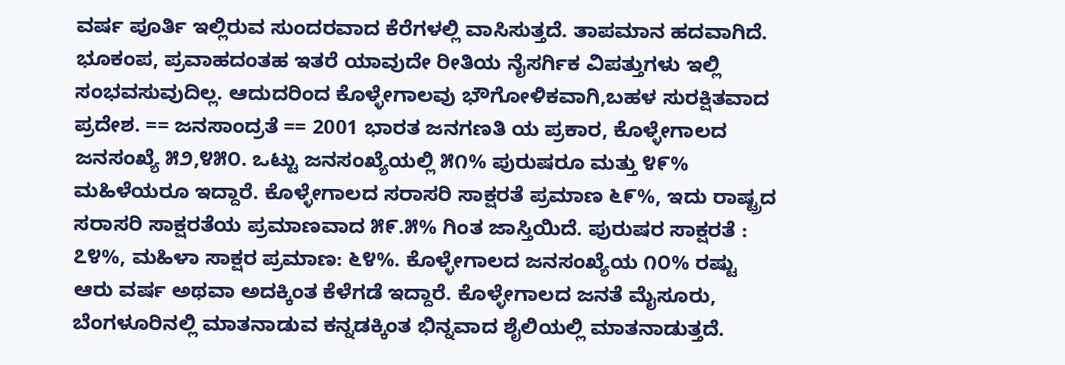ವರ್ಷ ಪೂರ್ತಿ ಇಲ್ಲಿರುವ ಸುಂದರವಾದ ಕೆರೆಗಳಲ್ಲಿ ವಾಸಿಸುತ್ತದೆ. ತಾಪಮಾನ ಹದವಾಗಿದೆ. ಭೂಕಂಪ, ಪ್ರವಾಹದಂತಹ ಇತರೆ ಯಾವುದೇ ರೀತಿಯ ನೈಸರ್ಗಿಕ ವಿಪತ್ತುಗಳು ಇಲ್ಲಿ ಸಂಭವಸುವುದಿಲ್ಲ. ಆದುದರಿಂದ ಕೊಳ್ಳೇಗಾಲವು ಭೌಗೋಳಿಕವಾಗಿ,ಬಹಳ ಸುರಕ್ಷಿತವಾದ ಪ್ರದೇಶ. == ಜನಸಾಂದ್ರತೆ == 2001 ಭಾರತ ಜನಗಣತಿ ಯ ಪ್ರಕಾರ, ಕೊಳ್ಳೇಗಾಲದ ಜನಸಂಖ್ಯೆ ೫೨,೪೫೦. ಒಟ್ಟು ಜನಸಂಖ್ಯೆಯಲ್ಲಿ ೫೧% ಪುರುಷರೂ ಮತ್ತು ೪೯% ಮಹಿಳೆಯರೂ ಇದ್ದಾರೆ. ಕೊಳ್ಳೇಗಾಲದ ಸರಾಸರಿ ಸಾಕ್ಷರತೆ ಪ್ರಮಾಣ ೬೯%, ಇದು ರಾಷ್ಟ್ರದ ಸರಾಸರಿ ಸಾಕ್ಷರತೆಯ ಪ್ರಮಾಣವಾದ ೫೯.೫% ಗಿಂತ ಜಾಸ್ತಿಯಿದೆ. ಪುರುಷರ ಸಾಕ್ಷರತೆ : ೭೪%, ಮಹಿಳಾ ಸಾಕ್ಷರ ಪ್ರಮಾಣ: ೬೪%. ಕೊಳ್ಳೇಗಾಲದ ಜನಸಂಖ್ಯೆಯ ೧೦% ರಷ್ಟು ಆರು ವರ್ಷ ಅಥವಾ ಅದಕ್ಕಿಂತ ಕೆಳೆಗಡೆ ಇದ್ದಾರೆ. ಕೊಳ್ಳೇಗಾಲದ ಜನತೆ ಮೈಸೂರು, ಬೆಂಗಳೂರಿನಲ್ಲಿ ಮಾತನಾಡುವ ಕನ್ನಡಕ್ಕಿಂತ ಭಿನ್ನವಾದ ಶೈಲಿಯಲ್ಲಿ ಮಾತನಾಡುತ್ತದೆ.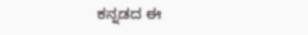ಕನ್ನಡದ ಈ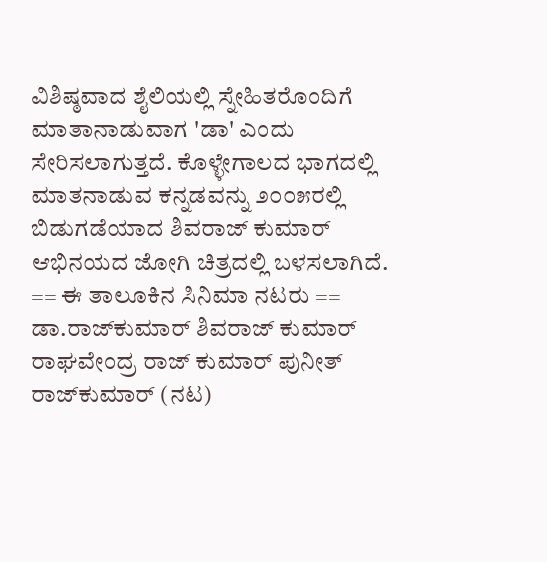ವಿಶಿಷ್ಠವಾದ ಶೈಲಿಯಲ್ಲಿ ಸ್ನೇಹಿತರೊಂದಿಗೆ ಮಾತಾನಾಡುವಾಗ 'ಡಾ' ಎಂದು ಸೇರಿಸಲಾಗುತ್ತದೆ. ಕೊಳ್ಳೇಗಾಲದ ಭಾಗದಲ್ಲಿ ಮಾತನಾಡುವ ಕನ್ನಡವನ್ನು ೨೦೦೫ರಲ್ಲಿ ಬಿಡುಗಡೆಯಾದ ಶಿವರಾಜ್ ಕುಮಾರ್ ಆಭಿನಯದ ಜೋಗಿ ಚಿತ್ರದಲ್ಲಿ ಬಳಸಲಾಗಿದೆ. == ಈ ತಾಲೂಕಿನ ಸಿನಿಮಾ ನಟರು == ಡಾ.ರಾಜ್‌ಕುಮಾರ್ ಶಿವರಾಜ್ ಕುಮಾರ್ ರಾಘವೇಂದ್ರ ರಾಜ್ ಕುಮಾರ್ ಪುನೀತ್ ರಾಜ್‍ಕುಮಾರ್ (ನಟ)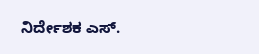ನಿರ್ದೇಶಕ ಎಸ್.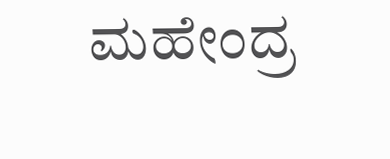ಮಹೇಂದ್ರ